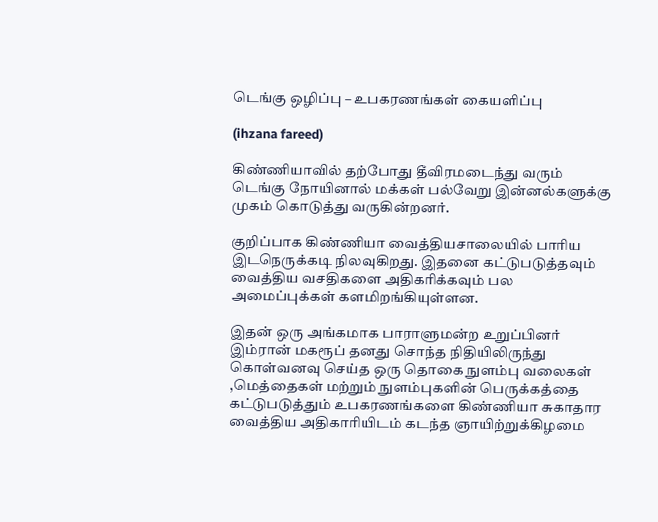டெங்கு ஒழிப்பு – உபகரணங்கள் கையளிப்பு

(ihzana fareed)

கிண்ணியாவில் தற்போது தீவிரமடைந்து வரும் டெங்கு நோயினால் மக்கள் பல்வேறு இன்னல்களுக்கு முகம் கொடுத்து வருகின்றனர்.

குறிப்பாக கிண்ணியா வைத்தியசாலையில் பாரிய இடநெருக்கடி நிலவுகிறது. இதனை கட்டுபடுத்தவும் வைத்திய வசதிகளை அதிகரிக்கவும் பல அமைப்புக்கள் களமிறங்கியுள்ளன.

இதன் ஒரு அங்கமாக பாராளுமன்ற உறுப்பினர் இம்ரான் மகரூப் தனது சொந்த நிதியிலிருந்து கொள்வனவு செய்த ஒரு தொகை நுளம்பு வலைகள் ,மெத்தைகள் மற்றும் நுளம்புகளின் பெருக்கத்தை கட்டுபடுத்தும் உபகரணங்களை கிண்ணியா சுகாதார வைத்திய அதிகாரியிடம் கடந்த ஞாயிற்றுக்கிழமை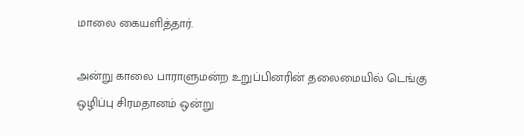மாலை கையளித்தார்.

அன்று காலை பாராளுமன்ற உறுப்பினரின் தலைமையில் டெங்கு ஒழிப்பு சிரமதானம் ஒன்று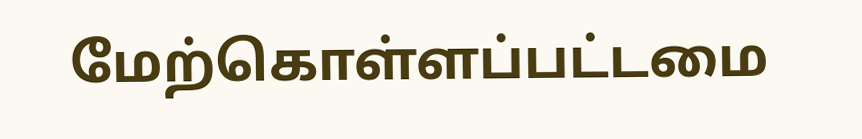மேற்கொள்ளப்பட்டமை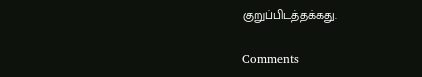குறுப்பிடத்தக்கது.

Comments